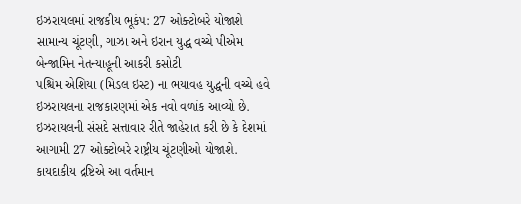ઇઝરાયલમાં રાજકીય ભૂકંપ: 27 ઓક્ટોબરે યોજાશે સામાન્ય ચૂંટણી, ગાઝા અને ઇરાન યુદ્ધ વચ્ચે પીએમ બેન્જામિન નેતન્યાહૂની આકરી કસોટી
પશ્ચિમ એશિયા (મિડલ ઇસ્ટ) ના ભયાવહ યુદ્ધની વચ્ચે હવે ઇઝરાયલના રાજકારણમાં એક નવો વળાંક આવ્યો છે. ઇઝરાયલની સંસદે સત્તાવાર રીતે જાહેરાત કરી છે કે દેશમાં આગામી 27 ઓક્ટોબરે રાષ્ટ્રીય ચૂંટણીઓ યોજાશે. કાયદાકીય દ્રષ્ટિએ આ વર્તમાન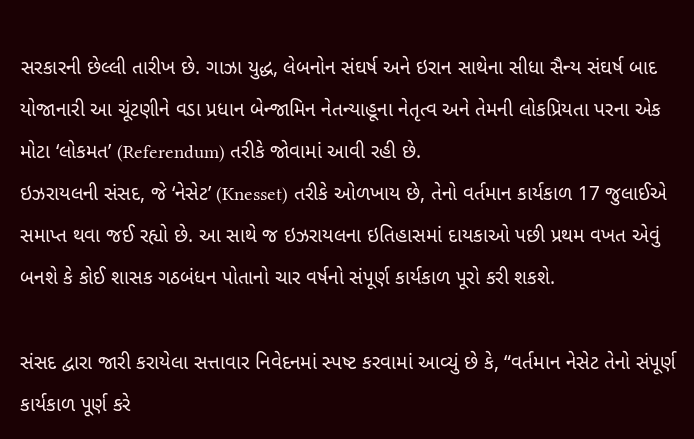સરકારની છેલ્લી તારીખ છે. ગાઝા યુદ્ધ, લેબનોન સંઘર્ષ અને ઇરાન સાથેના સીધા સૈન્ય સંઘર્ષ બાદ યોજાનારી આ ચૂંટણીને વડા પ્રધાન બેન્જામિન નેતન્યાહૂના નેતૃત્વ અને તેમની લોકપ્રિયતા પરના એક મોટા ‘લોકમત’ (Referendum) તરીકે જોવામાં આવી રહી છે.
ઇઝરાયલની સંસદ, જે ‘નેસેટ’ (Knesset) તરીકે ઓળખાય છે, તેનો વર્તમાન કાર્યકાળ 17 જુલાઈએ સમાપ્ત થવા જઈ રહ્યો છે. આ સાથે જ ઇઝરાયલના ઇતિહાસમાં દાયકાઓ પછી પ્રથમ વખત એવું બનશે કે કોઈ શાસક ગઠબંધન પોતાનો ચાર વર્ષનો સંપૂર્ણ કાર્યકાળ પૂરો કરી શકશે.

સંસદ દ્વારા જારી કરાયેલા સત્તાવાર નિવેદનમાં સ્પષ્ટ કરવામાં આવ્યું છે કે, “વર્તમાન નેસેટ તેનો સંપૂર્ણ કાર્યકાળ પૂર્ણ કરે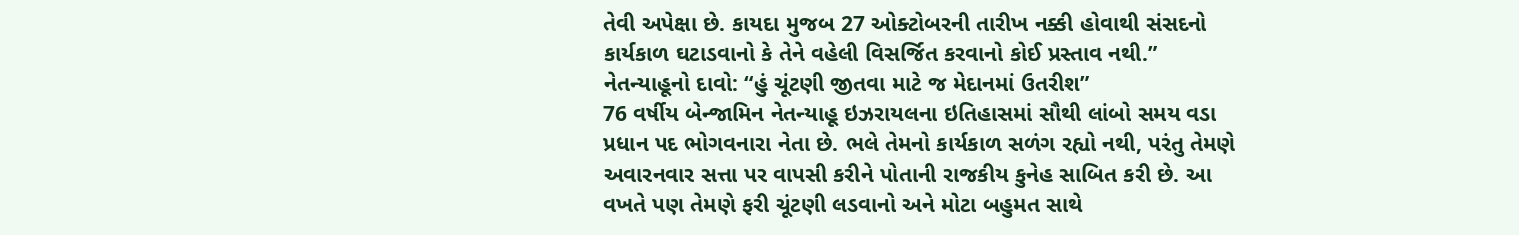તેવી અપેક્ષા છે. કાયદા મુજબ 27 ઓક્ટોબરની તારીખ નક્કી હોવાથી સંસદનો કાર્યકાળ ઘટાડવાનો કે તેને વહેલી વિસર્જિત કરવાનો કોઈ પ્રસ્તાવ નથી.”
નેતન્યાહૂનો દાવો: “હું ચૂંટણી જીતવા માટે જ મેદાનમાં ઉતરીશ”
76 વર્ષીય બેન્જામિન નેતન્યાહૂ ઇઝરાયલના ઇતિહાસમાં સૌથી લાંબો સમય વડા પ્રધાન પદ ભોગવનારા નેતા છે. ભલે તેમનો કાર્યકાળ સળંગ રહ્યો નથી, પરંતુ તેમણે અવારનવાર સત્તા પર વાપસી કરીને પોતાની રાજકીય કુનેહ સાબિત કરી છે. આ વખતે પણ તેમણે ફરી ચૂંટણી લડવાનો અને મોટા બહુમત સાથે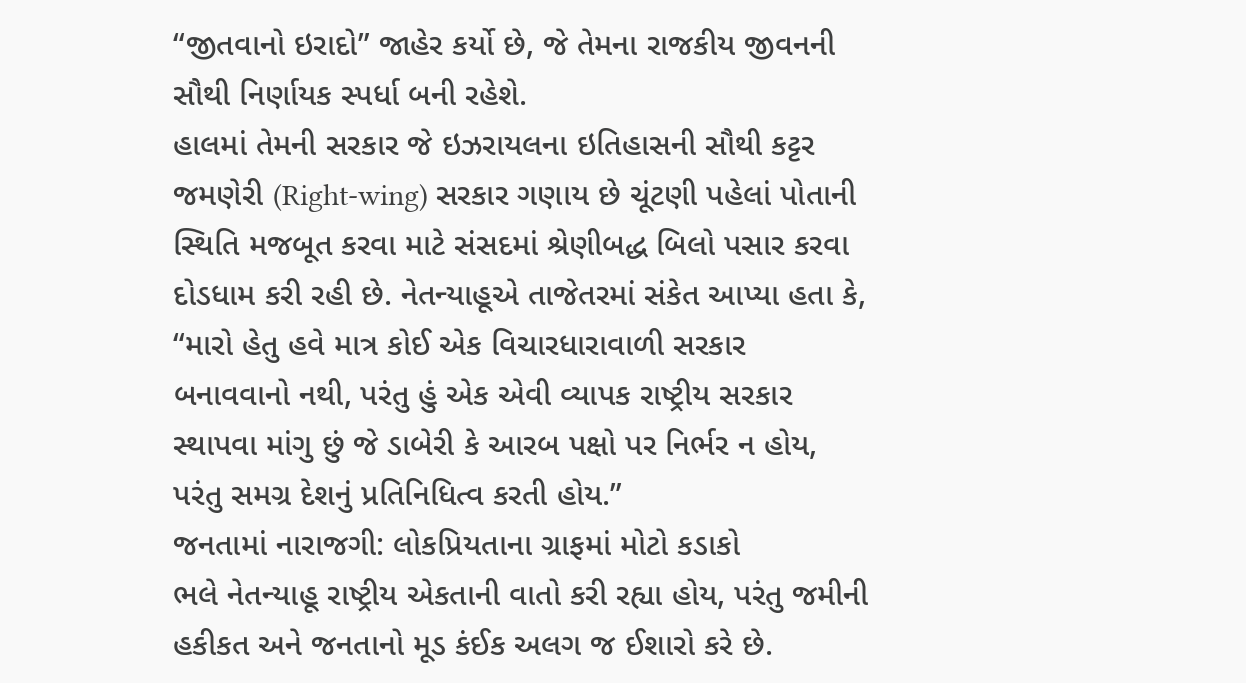“જીતવાનો ઇરાદો” જાહેર કર્યો છે, જે તેમના રાજકીય જીવનની સૌથી નિર્ણાયક સ્પર્ધા બની રહેશે.
હાલમાં તેમની સરકાર જે ઇઝરાયલના ઇતિહાસની સૌથી કટ્ટર જમણેરી (Right-wing) સરકાર ગણાય છે ચૂંટણી પહેલાં પોતાની સ્થિતિ મજબૂત કરવા માટે સંસદમાં શ્રેણીબદ્ધ બિલો પસાર કરવા દોડધામ કરી રહી છે. નેતન્યાહૂએ તાજેતરમાં સંકેત આપ્યા હતા કે, “મારો હેતુ હવે માત્ર કોઈ એક વિચારધારાવાળી સરકાર બનાવવાનો નથી, પરંતુ હું એક એવી વ્યાપક રાષ્ટ્રીય સરકાર સ્થાપવા માંગુ છું જે ડાબેરી કે આરબ પક્ષો પર નિર્ભર ન હોય, પરંતુ સમગ્ર દેશનું પ્રતિનિધિત્વ કરતી હોય.”
જનતામાં નારાજગી: લોકપ્રિયતાના ગ્રાફમાં મોટો કડાકો
ભલે નેતન્યાહૂ રાષ્ટ્રીય એકતાની વાતો કરી રહ્યા હોય, પરંતુ જમીની હકીકત અને જનતાનો મૂડ કંઈક અલગ જ ઈશારો કરે છે.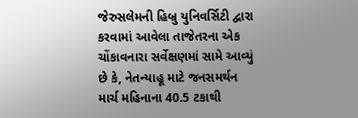જેરુસલેમની હિબ્રુ યુનિવર્સિટી દ્વારા કરવામાં આવેલા તાજેતરના એક ચોંકાવનારા સર્વેક્ષણમાં સામે આવ્યું છે કે, નેતન્યાહૂ માટે જનસમર્થન માર્ચ મહિનાના 40.5 ટકાથી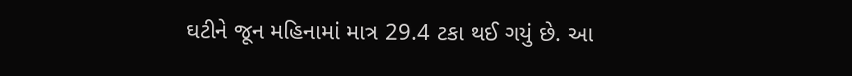ઘટીને જૂન મહિનામાં માત્ર 29.4 ટકા થઈ ગયું છે. આ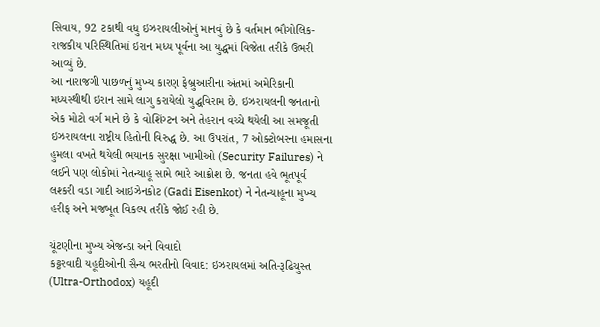સિવાય, 92 ટકાથી વધુ ઇઝરાયલીઓનું માનવું છે કે વર્તમાન ભૌગોલિક-રાજકીય પરિસ્થિતિમાં ઇરાન મધ્ય પૂર્વના આ યુદ્ધમાં વિજેતા તરીકે ઉભરી આવ્યું છે.
આ નારાજગી પાછળનું મુખ્ય કારણ ફેબ્રુઆરીના અંતમાં અમેરિકાની મધ્યસ્થીથી ઇરાન સામે લાગુ કરાયેલો યુદ્ધવિરામ છે. ઇઝરાયલની જનતાનો એક મોટો વર્ગ માને છે કે વોશિંગ્ટન અને તેહરાન વચ્ચે થયેલી આ સમજૂતી ઇઝરાયલના રાષ્ટ્રીય હિતોની વિરુદ્ધ છે. આ ઉપરાંત, 7 ઓક્ટોબરના હમાસના હુમલા વખતે થયેલી ભયાનક સુરક્ષા ખામીઓ (Security Failures) ને લઈને પણ લોકોમાં નેતન્યાહૂ સામે ભારે આક્રોશ છે. જનતા હવે ભૂતપૂર્વ લશ્કરી વડા ગાદી આઇઝેનકોટ (Gadi Eisenkot) ને નેતન્યાહૂના મુખ્ય હરીફ અને મજબૂત વિકલ્પ તરીકે જોઈ રહી છે.

ચૂંટણીના મુખ્ય એજન્ડા અને વિવાદો
કટ્ટરવાદી યહૂદીઓની સૈન્ય ભરતીનો વિવાદ: ઇઝરાયલમાં અતિ-રૂઢિચુસ્ત (Ultra-Orthodox) યહૂદી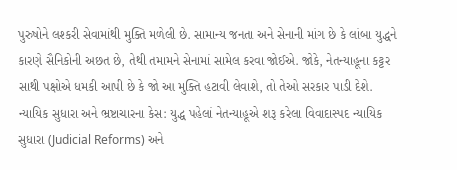પુરુષોને લશ્કરી સેવામાંથી મુક્તિ મળેલી છે. સામાન્ય જનતા અને સેનાની માંગ છે કે લાંબા યુદ્ધને કારણે સૈનિકોની અછત છે, તેથી તમામને સેનામાં સામેલ કરવા જોઈએ. જોકે, નેતન્યાહૂના કટ્ટર સાથી પક્ષોએ ધમકી આપી છે કે જો આ મુક્તિ હટાવી લેવાશે, તો તેઓ સરકાર પાડી દેશે.
ન્યાયિક સુધારા અને ભ્રષ્ટાચારના કેસ: યુદ્ધ પહેલાં નેતન્યાહૂએ શરૂ કરેલા વિવાદાસ્પદ ન્યાયિક સુધારા (Judicial Reforms) અને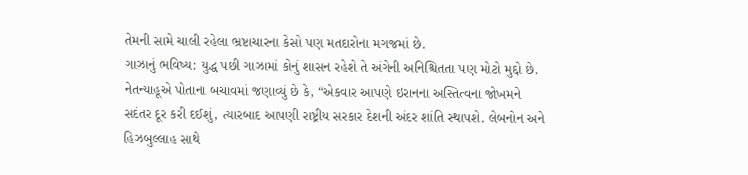તેમની સામે ચાલી રહેલા ભ્રષ્ટાચારના કેસો પણ મતદારોના મગજમાં છે.
ગાઝાનું ભવિષ્ય: યુદ્ધ પછી ગાઝામાં કોનું શાસન રહેશે તે અંગેની અનિશ્ચિતતા પણ મોટો મુદ્દો છે.
નેતન્યાહૂએ પોતાના બચાવમાં જણાવ્યું છે કે, “એકવાર આપણે ઇરાનના અસ્તિત્વના જોખમને સદંતર દૂર કરી દઈશું, ત્યારબાદ આપણી રાષ્ટ્રીય સરકાર દેશની અંદર શાંતિ સ્થાપશે. લેબનોન અને હિઝબુલ્લાહ સાથે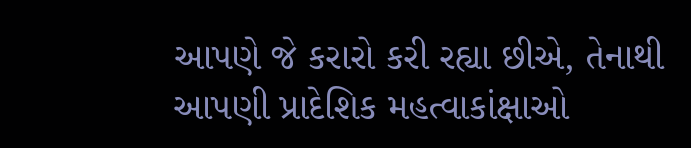આપણે જે કરારો કરી રહ્યા છીએ, તેનાથી આપણી પ્રાદેશિક મહત્વાકાંક્ષાઓ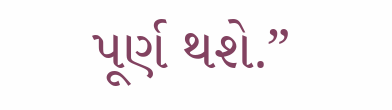પૂર્ણ થશે.”